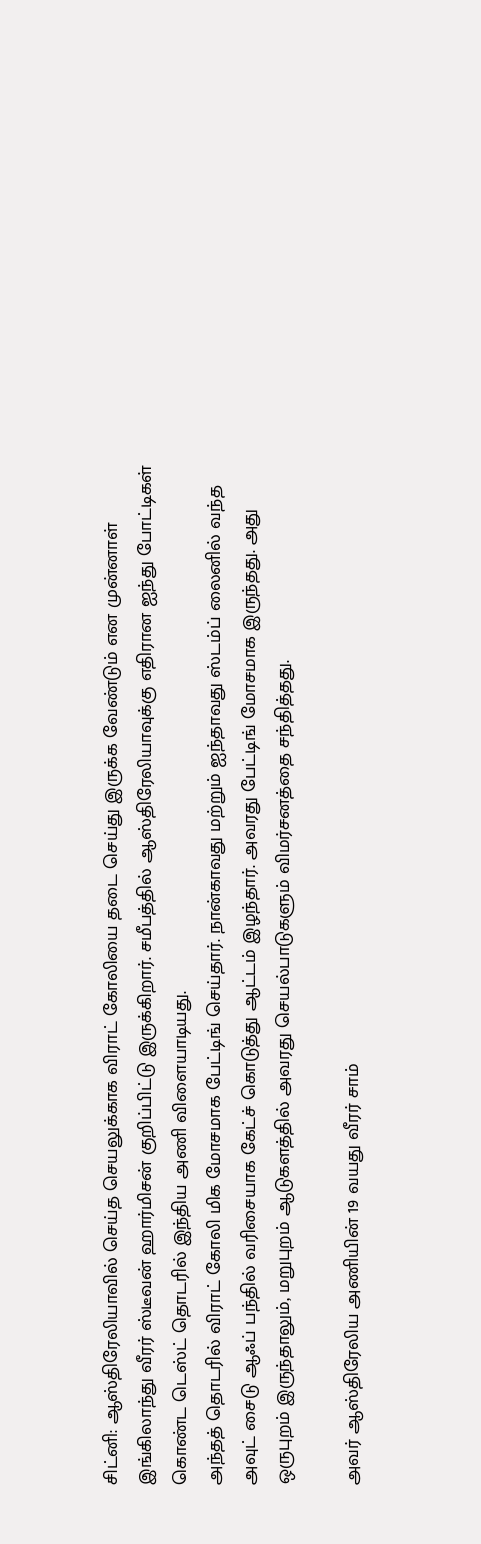சிட்னி: ஆஸ்திரேலியாவில் செய்த செயலுக்காக விராட் கோலியை தடை செய்து இருக்க வேண்டும் என முன்னாள் இங்கிலாந்து வீரர் ஸ்டீவன் ஹார்மிசன் குறிப்பிட்டு இருக்கிறார். சமீபத்தில் ஆஸ்திரேலியாவுக்கு எதிரான ஐந்து போட்டிகள் கொண்ட டெஸ்ட் தொடரில் இந்திய அணி விளையாடியது.
அந்தத் தொடரில் விராட் கோலி மிக மோசமாக பேட்டிங் செய்தார். நான்காவது மற்றும் ஐந்தாவது ஸ்டம்ப் லைனில் வந்த அவுட் சைடு ஆஃப் பந்தில் வரிசையாக கேட்ச் கொடுத்து ஆட்டம் இழந்தார். அவரது பேட்டிங் மோசமாக இருந்தது. அது ஒருபுறம் இருந்தாலும், மறுபுறம் ஆடுகளத்தில் அவரது செயல்பாடுகளும் விமர்சனத்தை சந்தித்தது.

அவர் ஆஸ்திரேலிய அணியின் 19 வயது வீரர் சாம்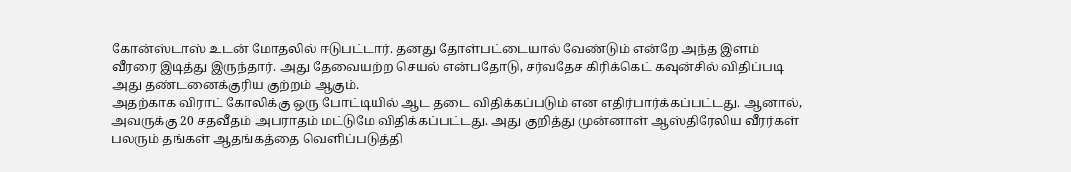கோன்ஸ்டாஸ் உடன் மோதலில் ஈடுபட்டார். தனது தோள்பட்டையால் வேண்டும் என்றே அந்த இளம் வீரரை இடித்து இருந்தார். அது தேவையற்ற செயல் என்பதோடு, சர்வதேச கிரிக்கெட் கவுன்சில் விதிப்படி அது தண்டனைக்குரிய குற்றம் ஆகும்.
அதற்காக விராட் கோலிக்கு ஒரு போட்டியில் ஆட தடை விதிக்கப்படும் என எதிர்பார்க்கப்பட்டது. ஆனால், அவருக்கு 20 சதவீதம் அபராதம் மட்டுமே விதிக்கப்பட்டது. அது குறித்து முன்னாள் ஆஸ்திரேலிய வீரர்கள் பலரும் தங்கள் ஆதங்கத்தை வெளிப்படுத்தி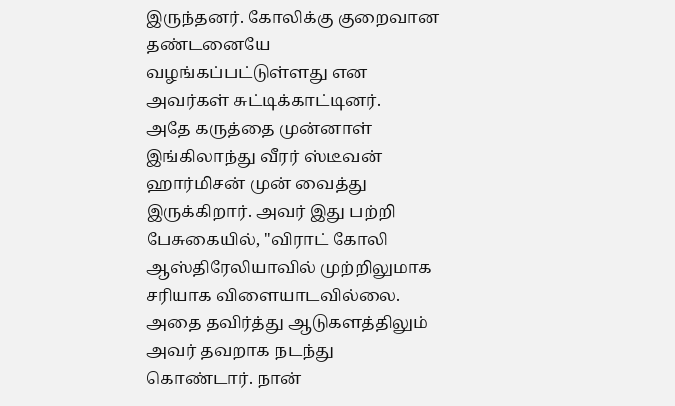இருந்தனர். கோலிக்கு குறைவான தண்டனையே வழங்கப்பட்டுள்ளது என அவர்கள் சுட்டிக்காட்டினர்.
அதே கருத்தை முன்னாள் இங்கிலாந்து வீரர் ஸ்டீவன் ஹார்மிசன் முன் வைத்து இருக்கிறார். அவர் இது பற்றி பேசுகையில், "விராட் கோலி ஆஸ்திரேலியாவில் முற்றிலுமாக சரியாக விளையாடவில்லை. அதை தவிர்த்து ஆடுகளத்திலும் அவர் தவறாக நடந்து கொண்டார். நான்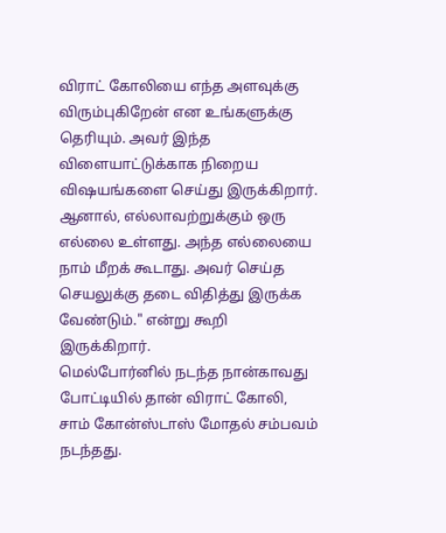விராட் கோலியை எந்த அளவுக்கு விரும்புகிறேன் என உங்களுக்கு தெரியும். அவர் இந்த விளையாட்டுக்காக நிறைய விஷயங்களை செய்து இருக்கிறார். ஆனால், எல்லாவற்றுக்கும் ஒரு எல்லை உள்ளது. அந்த எல்லையை நாம் மீறக் கூடாது. அவர் செய்த செயலுக்கு தடை விதித்து இருக்க வேண்டும்." என்று கூறி இருக்கிறார்.
மெல்போர்னில் நடந்த நான்காவது போட்டியில் தான் விராட் கோலி, சாம் கோன்ஸ்டாஸ் மோதல் சம்பவம் நடந்தது.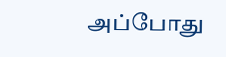அப்போது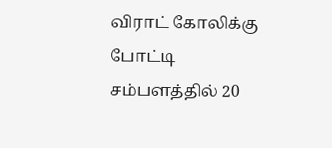விராட் கோலிக்கு போட்டி சம்பளத்தில் 20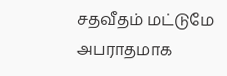சதவீதம் மட்டுமே அபராதமாக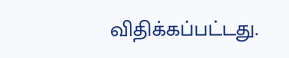விதிக்கப்பட்டது.